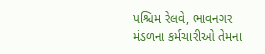પશ્ચિમ રેલવે, ભાવનગર મંડળના કર્મચારીઓ તેમના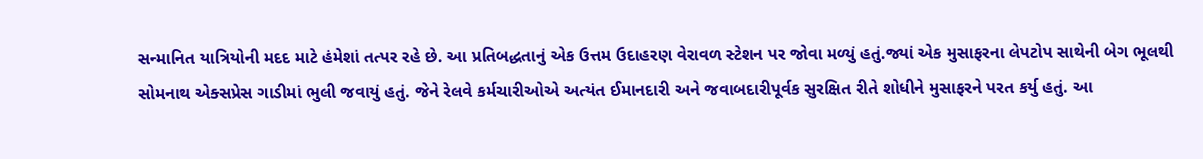સન્માનિત યાત્રિયોની મદદ માટે હંમેશાં તત્પર રહે છે. આ પ્રતિબદ્ધતાનું એક ઉત્તમ ઉદાહરણ વેરાવળ સ્ટેશન પર જોવા મળ્યું હતું.જ્યાં એક મુસાફરના લેપટોપ સાથેની બેગ ભૂલથી સોમનાથ એક્સપ્રેસ ગાડીમાં ભુલી જવાયું હતું. જેને રેલવે કર્મચારીઓએ અત્યંત ઈમાનદારી અને જવાબદારીપૂર્વક સુરક્ષિત રીતે શોધીને મુસાફરને પરત કર્યુ હતું. આ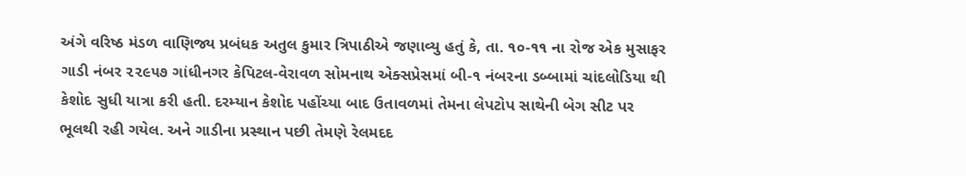અંગે વરિષ્ઠ મંડળ વાણિજ્ય પ્રબંધક અતુલ કુમાર ત્રિપાઠીએ જણાવ્યુ હતું કે, તા. ૧૦-૧૧ ના રોજ એક મુસાફર ગાડી નંબર ૨૨૯૫૭ ગાંધીનગર કેપિટલ-વેરાવળ સોમનાથ એક્સપ્રેસમાં બી-૧ નંબરના ડબ્બામાં ચાંદલોડિયા થી કેશોદ સુધી યાત્રા કરી હતી. દરમ્યાન કેશોદ પહોંચ્યા બાદ ઉતાવળમાં તેમના લેપટોપ સાથેની બેગ સીટ પર ભૂલથી રહી ગયેલ. અને ગાડીના પ્રસ્થાન પછી તેમણે રેલમદદ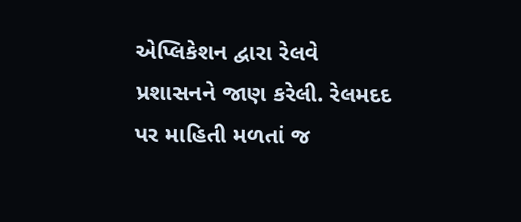એપ્લિકેશન દ્વારા રેલવે પ્રશાસનને જાણ કરેલી. રેલમદદ પર માહિતી મળતાં જ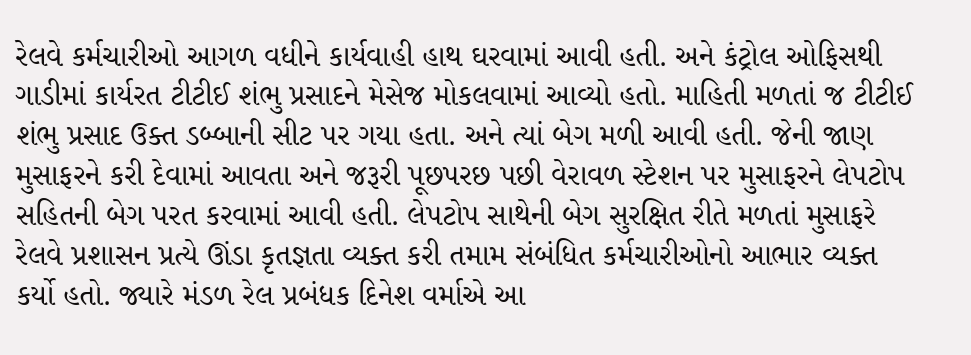રેલવે કર્મચારીઓ આગળ વધીને કાર્યવાહી હાથ ઘરવામાં આવી હતી. અને કંટ્રોલ ઓફિસથી ગાડીમાં કાર્યરત ટીટીઈ શંભુ પ્રસાદને મેસેજ મોકલવામાં આવ્યો હતો. માહિતી મળતાં જ ટીટીઈ શંભુ પ્રસાદ ઉક્ત ડબ્બાની સીટ પર ગયા હતા. અને ત્યાં બેગ મળી આવી હતી. જેની જાણ મુસાફરને કરી દેવામાં આવતા અને જરૂરી પૂછપરછ પછી વેરાવળ સ્ટેશન પર મુસાફરને લેપટોપ સહિતની બેગ પરત કરવામાં આવી હતી. લેપટોપ સાથેની બેગ સુરક્ષિત રીતે મળતાં મુસાફરે રેલવે પ્રશાસન પ્રત્યે ઊંડા કૃતજ્ઞતા વ્યક્ત કરી તમામ સંબંધિત કર્મચારીઓનો આભાર વ્યક્ત કર્યો હતો. જ્યારે મંડળ રેલ પ્રબંધક દિનેશ વર્માએ આ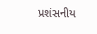પ્રશંસનીય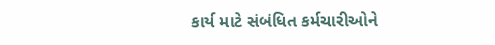કાર્ય માટે સંબંધિત કર્મચારીઓને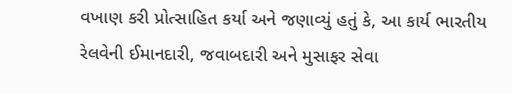વખાણ કરી પ્રોત્સાહિત કર્યા અને જણાવ્યું હતું કે, આ કાર્ય ભારતીય રેલવેની ઈમાનદારી, જવાબદારી અને મુસાફર સેવા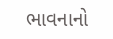ભાવનાનો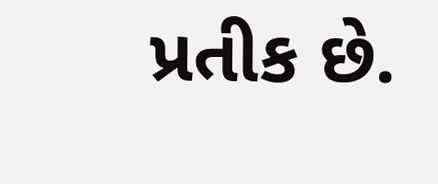પ્રતીક છે.